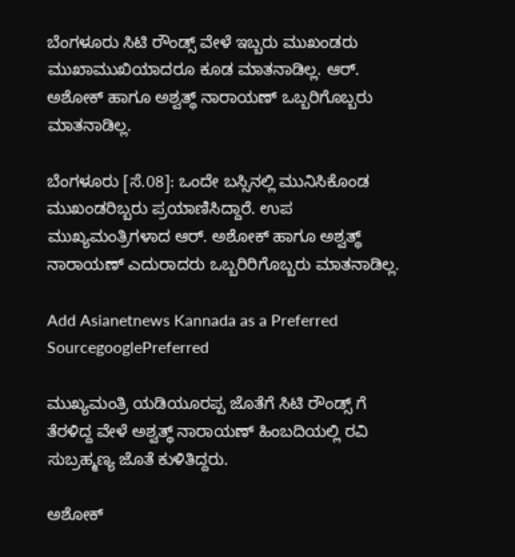ಬೆಂಗಳೂರು ಸಿಟಿ ರೌಂಡ್ಸ್ ವೇಳೆ ಇಬ್ಬರು ಮುಖಂಡರು ಮುಖಾಮುಖಿಯಾದರೂ ಕೂಡ ಮಾತನಾಡಿಲ್ಲ. ಆರ್. ಅಶೋಕ್ ಹಾಗೂ ಅಶ್ವತ್ಥ್ ನಾರಾಯಣ್ ಒಬ್ಬರಿಗೊಬ್ಬರು ಮಾತನಾಡಿಲ್ಲ.

ಬೆಂಗಳೂರು [ಸೆ.08]: ಒಂದೇ ಬಸ್ಸಿನಲ್ಲಿ ಮುನಿಸಿಕೊಂಡ ಮುಖಂಡರಿಬ್ಬರು ಪ್ರಯಾಣಿಸಿದ್ದಾರೆ. ಉಪ ಮುಖ್ಯಮಂತ್ರಿಗಳಾದ ಆರ್. ಅಶೋಕ್ ಹಾಗೂ ಅಶ್ವತ್ಥ್ ನಾರಾಯಣ್ ಎದುರಾದರು ಒಬ್ಬರಿರಿಗೊಬ್ಬರು ಮಾತನಾಡಿಲ್ಲ.

Add Asianetnews Kannada as a Preferred SourcegooglePreferred

ಮುಖ್ಯಮಂತ್ರಿ ಯಡಿಯೂರಪ್ಪ ಜೊತೆಗೆ ಸಿಟಿ ರೌಂಡ್ಸ್ ಗೆ ತೆರಳಿದ್ದ ವೇಳೆ ಅಶ್ವತ್ಥ್ ನಾರಾಯಣ್ ಹಿಂಬದಿಯಲ್ಲಿ ರವಿ ಸುಬ್ರಹ್ಮಣ್ಯ ಜೊತೆ ಕುಳಿತಿದ್ದರು.

ಅಶೋಕ್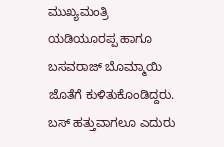ಮುಖ್ಯಮಂತ್ರಿ ಯಡಿಯೂರಪ್ಪ ಹಾಗೂ ಬಸವರಾಜ್ ಬೊಮ್ಮಾಯಿ ಜೊತೆಗೆ ಕುಳಿತುಕೊಂಡಿದ್ದರು. ಬಸ್ ಹತ್ತುವಾಗಲೂ ಎದುರು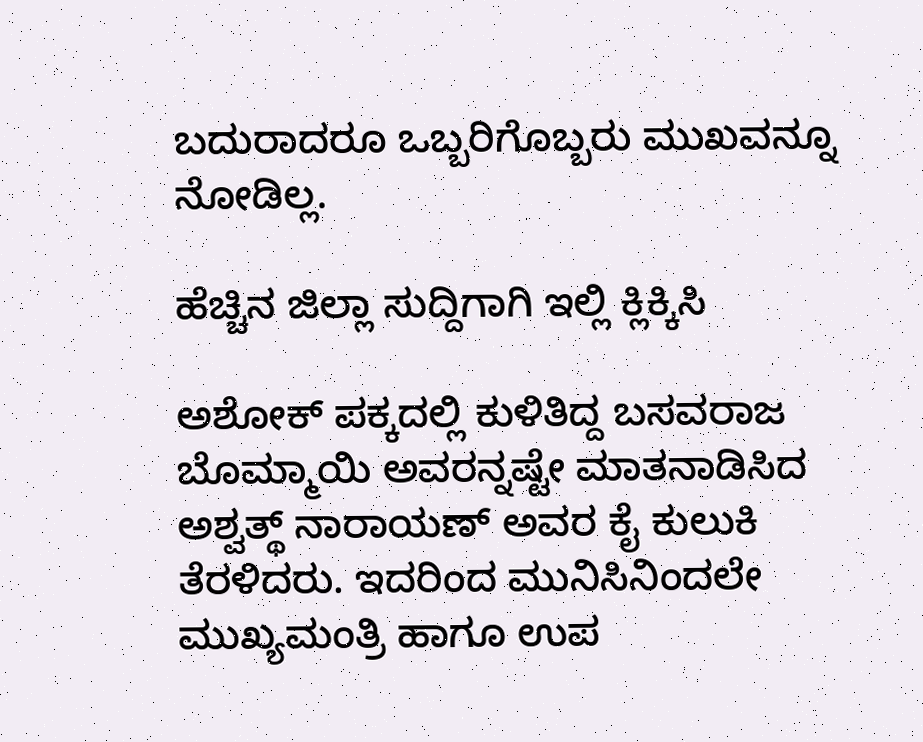ಬದುರಾದರೂ ಒಬ್ಬರಿಗೊಬ್ಬರು ಮುಖವನ್ನೂ ನೋಡಿಲ್ಲ.

ಹೆಚ್ಚಿನ ಜಿಲ್ಲಾ ಸುದ್ದಿಗಾಗಿ ಇಲ್ಲಿ ಕ್ಲಿಕ್ಕಿಸಿ

ಅಶೋಕ್ ಪಕ್ಕದಲ್ಲಿ ಕುಳಿತಿದ್ದ ಬಸವರಾಜ ಬೊಮ್ಮಾಯಿ ಅವರನ್ನಷ್ಟೇ ಮಾತನಾಡಿಸಿದ ಅಶ್ವತ್ಥ್ ನಾರಾಯಣ್ ಅವರ ಕೈ ಕುಲುಕಿ ತೆರಳಿದರು. ಇದರಿಂದ ಮುನಿಸಿನಿಂದಲೇ ಮುಖ್ಯಮಂತ್ರಿ ಹಾಗೂ ಉಪ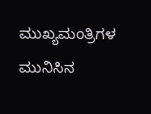ಮುಖ್ಯಮಂತ್ರಿಗಳ ಮುನಿಸಿನ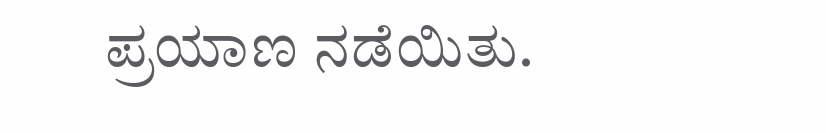ಪ್ರಯಾಣ ನಡೆಯಿತು.